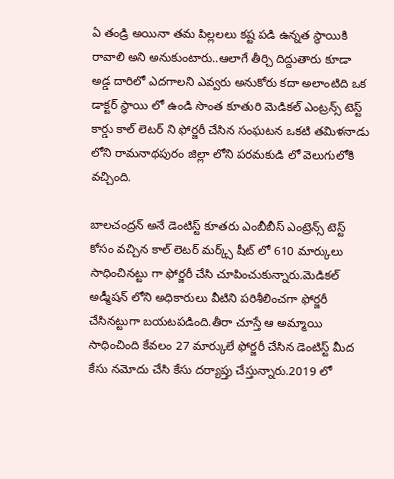ఏ తండ్రి అయినా తమ పిల్లలలు కష్ట పడి ఉన్నత స్థాయికి రావాలి అని అనుకుంటారు..ఆలాగే తీర్చి దిద్దుతారు కూడా అడ్డ దారిలో ఎదగాలని ఎవ్వరు అనుకోరు కదా అలాంటిది ఒక డాక్టర్ స్థాయి లో ఉండి సొంత కూతురి మెడికల్ ఎంట్రన్స్ టెస్ట్ కార్డు కాల్ లెటర్ ని ఫోర్జరీ చేసిన సంఘటన ఒకటి తమిళనాడు లోని రామనాథపురం జిల్లా లోని పరమకుడి లో వెలుగులోకి వచ్చింది.

బాలచంద్రన్ అనే డెంటిస్ట్ కూతరు ఎంబీబీస్ ఎంట్రెన్స్ టెస్ట్ కోసం వచ్చిన కాల్ లెటర్ మర్క్స్ షీట్ లో 610 మార్కులు సాధించినట్టు గా ఫోర్జరీ చేసి చూపించుకున్నారు.మెడికల్ అడ్మీషన్ లోని అధికారులు వీటిని పరిశీలించగా ఫోర్జరీ చేసినట్టుగా బయటపడింది.తీరా చూస్తే ఆ అమ్మాయి సాధించింది కేవలం 27 మార్కులే ఫోర్జరీ చేసిన డెంటిస్ట్ మీద కేసు నమోదు చేసి కేసు దర్యాప్తు చేస్తున్నారు.2019 లో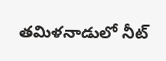తమిళనాడులో నీట్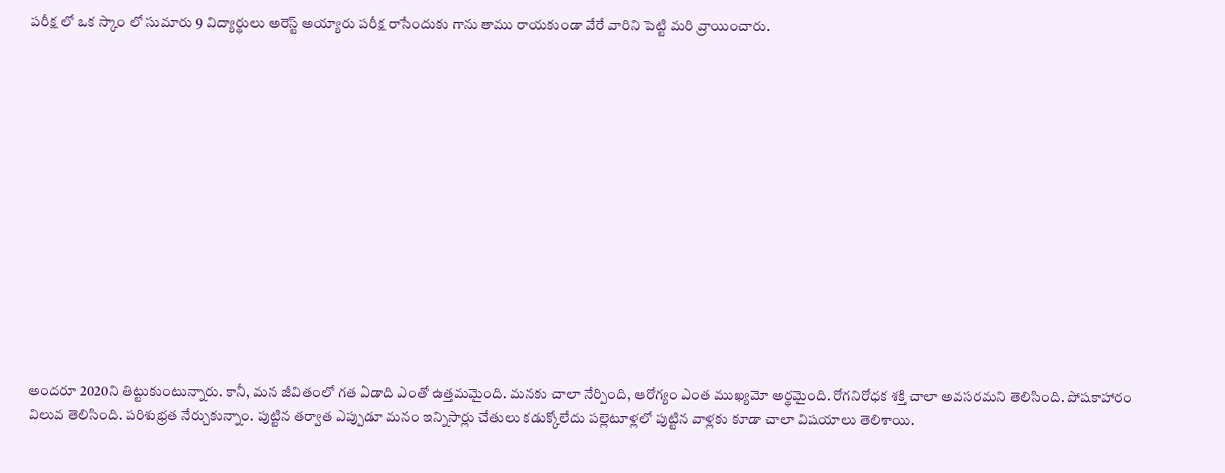పరీక్ష లో ఒక స్కాం లో సుమారు 9 విద్యార్థులు అరెస్ట్ అయ్యారు పరీక్ష రాసేందుకు గాను తాము రాయకుండా వేరే వారిని పెట్టి మరి వ్రాయించారు.














అందరూ 2020ని తిట్టుకుంటున్నారు. కానీ, మన జీవితంలో గత ఏడాది ఎంతో ఉత్తమమైంది. మనకు చాలా నేర్పింది, ఆరోగ్యం ఎంత ముఖ్యమో అర్థమైంది. రోగనిరోధక శక్తి చాలా అవసరమని తెలిసింది. పోషకాహారం విలువ తెలిసింది. పరిశుభ్రత నేర్చుకున్నాం. పుట్టిన తర్వాత ఎప్పుడూ మనం ఇన్నిసార్లు చేతులు కడుక్కోలేదు పల్లెటూళ్లలో పుట్టిన వాళ్లకు కూడా చాలా విషయాలు తెలిశాయి.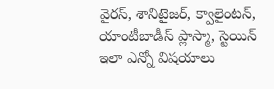వైరస్, శానిటైజర్, క్వాలైంటన్, యాంటీబాడీస్ ప్లాస్మా, స్టెయిన్ ఇలా ఎన్నో విషయాలు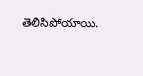తెలిసిపోయాయి.